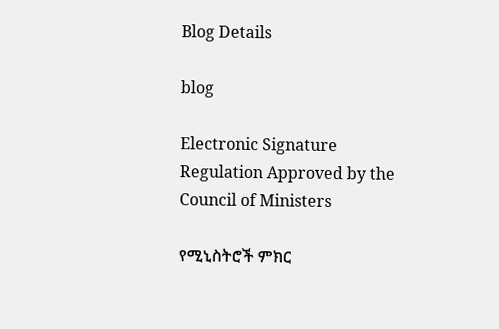Blog Details

blog

Electronic Signature Regulation Approved by the Council of Ministers

የሚኒስትሮች ምክር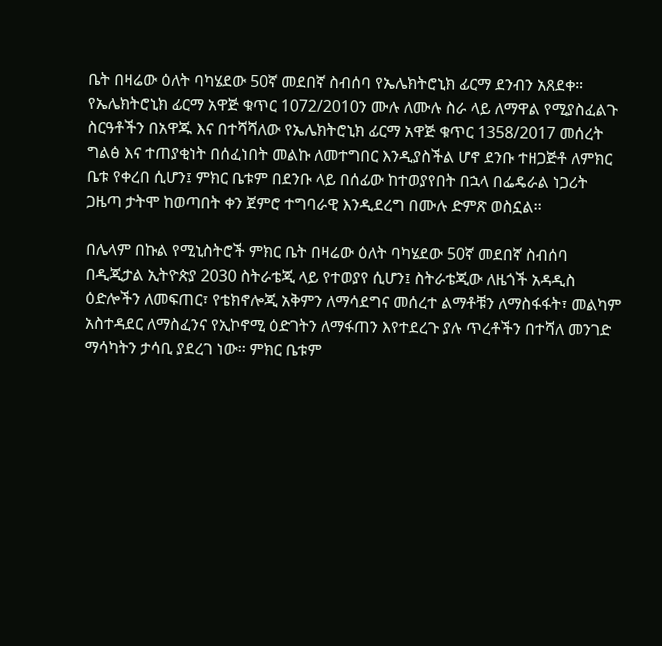ቤት በዛሬው ዕለት ባካሄደው 50ኛ መደበኛ ስብሰባ የኤሌክትሮኒክ ፊርማ ደንብን አጸደቀ።
የኤሌክትሮኒክ ፊርማ አዋጅ ቁጥር 1072/2010ን ሙሉ ለሙሉ ስራ ላይ ለማዋል የሚያስፈልጉ ስርዓቶችን በአዋጁ እና በተሻሻለው የኤሌክትሮኒክ ፊርማ አዋጅ ቁጥር 1358/2017 መሰረት ግልፅ እና ተጠያቂነት በሰፈነበት መልኩ ለመተግበር እንዲያስችል ሆኖ ደንቡ ተዘጋጅቶ ለምክር ቤቱ የቀረበ ሲሆን፤ ምክር ቤቱም በደንቡ ላይ በሰፊው ከተወያየበት በኋላ በፌዴራል ነጋሪት ጋዜጣ ታትሞ ከወጣበት ቀን ጀምሮ ተግባራዊ እንዲደረግ በሙሉ ድምጽ ወስኗል፡፡

በሌላም በኩል የሚኒስትሮች ምክር ቤት በዛሬው ዕለት ባካሄደው 50ኛ መደበኛ ስብሰባ በዲጂታል ኢትዮጵያ 2030 ስትራቴጂ ላይ የተወያየ ሲሆን፤ ስትራቴጂው ለዜጎች አዳዲስ ዕድሎችን ለመፍጠር፣ የቴክኖሎጂ አቅምን ለማሳደግና መሰረተ ልማቶቹን ለማስፋፋት፣ መልካም አስተዳደር ለማስፈንና የኢኮኖሚ ዕድገትን ለማፋጠን እየተደረጉ ያሉ ጥረቶችን በተሻለ መንገድ ማሳካትን ታሳቢ ያደረገ ነው፡፡ ምክር ቤቱም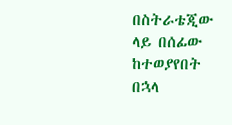በስትራቴጂው ላይ በሰፊው ከተወያየበት በኋላ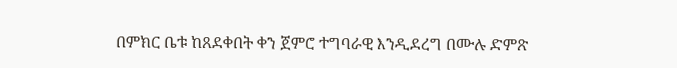በምክር ቤቱ ከጸደቀበት ቀን ጀምሮ ተግባራዊ እንዲደረግ በሙሉ ድምጽ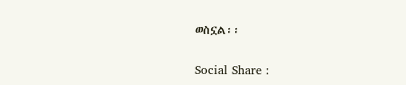ወስኗል፡፡

Social Share :